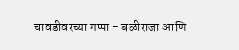चावडीवरच्या गप्पा - बळीराजा आणि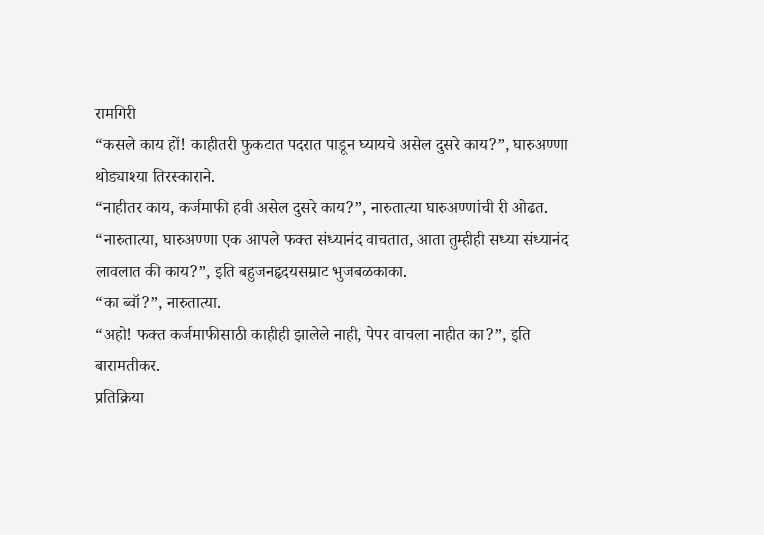रामगिरी
“कसले काय हों! काहीतरी फुकटात पदरात पाडून घ्यायचे असेल दुसरे काय?”, घारुअण्णा थोड्याश्या तिरस्काराने.
“नाहीतर काय, कर्जमाफी हवी असेल दुसरे काय?”, नारुतात्या घारुअण्णांची री ओढत.
“नारुतात्या, घारुअण्णा एक आपले फक्त संध्यानंद वाचतात, आता तुम्हीही सध्या संध्यानंद लावलात की काय?”, इति बहुजनहृदयसम्राट भुजबळकाका.
“का ब्वॉ?”, नारुतात्या.
“अहो! फक्त कर्जमाफीसाठी काहीही झालेले नाही, पेपर वाचला नाहीत का?”, इति बारामतीकर.
प्रतिक्रिया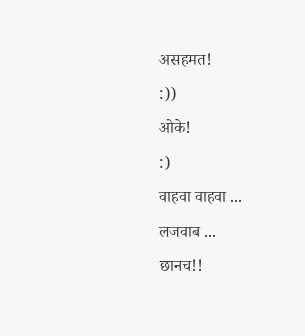असहमत!
:))
ओके!
:)
वाहवा वाहवा ... लजवाब ...
छानच!!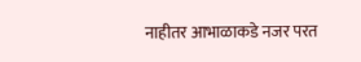नाहीतर आभाळाकडे नजर परत